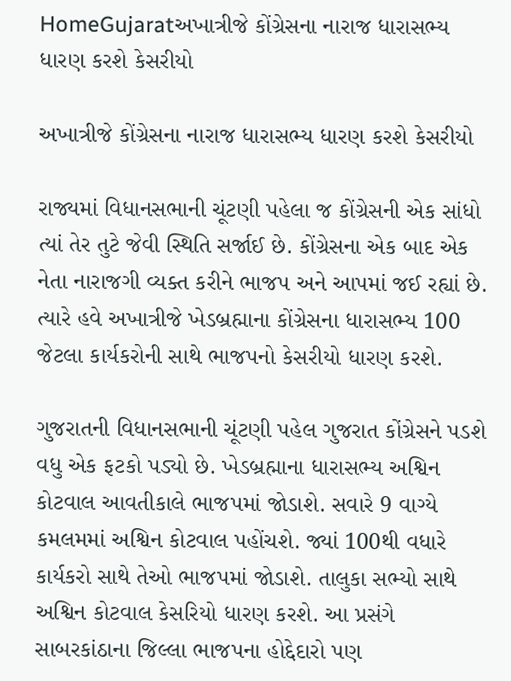HomeGujaratઅખાત્રીજે કોંગ્રેસના નારાજ ધારાસભ્ય ધારણ કરશે કેસરીયો

અખાત્રીજે કોંગ્રેસના નારાજ ધારાસભ્ય ધારણ કરશે કેસરીયો

રાજ્યમાં વિધાનસભાની ચૂંટણી પહેલા જ કોંગ્રેસની એક સાંધો ત્યાં તેર તુટે જેવી સ્થિતિ સર્જાઈ છે. કોંગ્રેસના એક બાદ એક નેતા નારાજગી વ્યક્ત કરીને ભાજપ અને આપમાં જઈ રહ્યાં છે. ત્યારે હવે અખાત્રીજે ખેડબ્રહ્માના કોંગ્રેસના ધારાસભ્ય 100 જેટલા કાર્યકરોની સાથે ભાજપનો કેસરીયો ધારણ કરશે.

ગુજરાતની વિધાનસભાની ચૂંટણી પહેલ ગુજરાત કોંગ્રેસને પડશે વધુ એક ફટકો પડ્યો છે. ખેડબ્રહ્માના ધારાસભ્ય અશ્વિન કોટવાલ આવતીકાલે ભાજપમાં જોડાશે. સવારે 9 વાગ્યે કમલમમાં અશ્વિન કોટવાલ પહોંચશે. જ્યાં 100થી વધારે કાર્યકરો સાથે તેઓ ભાજપમાં જોડાશે. તાલુકા સભ્યો સાથે અશ્વિન કોટવાલ કેસરિયો ધારણ કરશે. આ પ્રસંગે સાબરકાંઠાના જિલ્લા ભાજપના હોદ્દેદારો પણ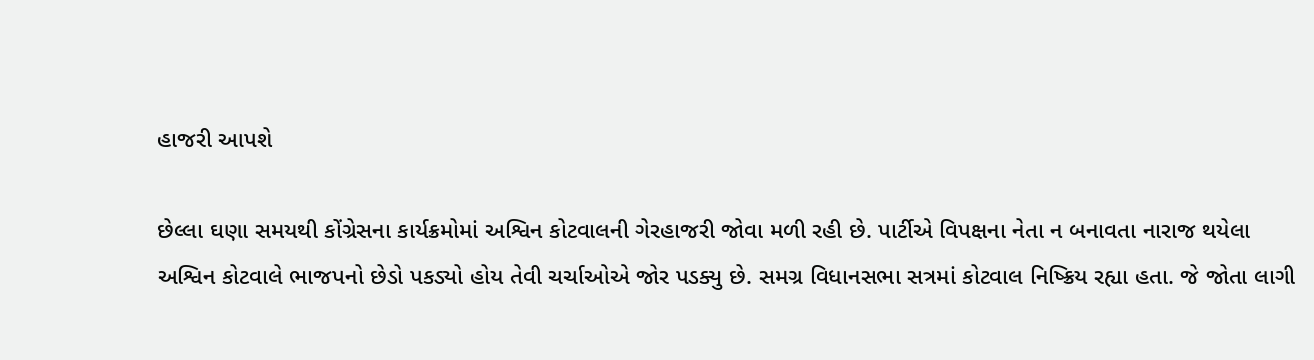હાજરી આપશે

છેલ્લા ઘણા સમયથી કોંગ્રેસના કાર્યક્રમોમાં અશ્વિન કોટવાલની ગેરહાજરી જોવા મળી રહી છે. પાર્ટીએ વિપક્ષના નેતા ન બનાવતા નારાજ થયેલા અશ્વિન કોટવાલે ભાજપનો છેડો પકડ્યો હોય તેવી ચર્ચાઓએ જોર પડક્યુ છે. સમગ્ર વિધાનસભા સત્રમાં કોટવાલ નિષ્ક્રિય રહ્યા હતા. જે જોતા લાગી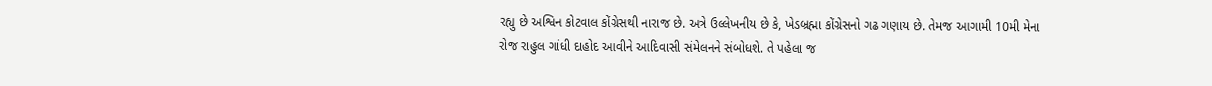રહ્યુ છે અશ્વિન કોટવાલ કોંગ્રેસથી નારાજ છે. અત્રે ઉલ્લેખનીય છે કે, ખેડબ્રહ્મા કોંગ્રેસનો ગઢ ગણાય છે. તેમજ આગામી 10મી મેના રોજ રાહુલ ગાંધી દાહોદ આવીને આદિવાસી સંમેલનને સંબોધશે. તે પહેલા જ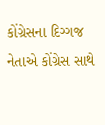કોંગ્રેસના દિગ્ગજ નેતાએ કોંગ્રેસ સાથે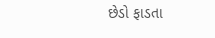છેડો ફાડતા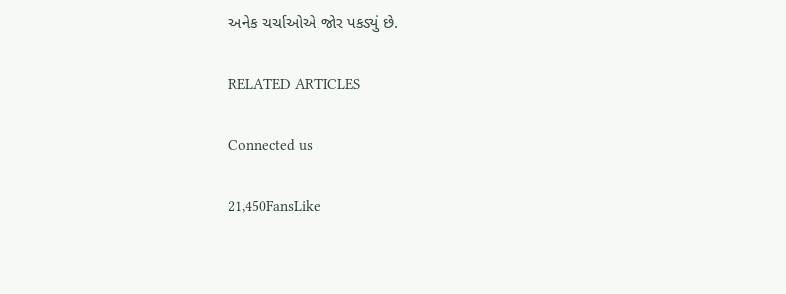અનેક ચર્ચાઓએ જોર પકડ્યું છે.

RELATED ARTICLES

Connected us

21,450FansLike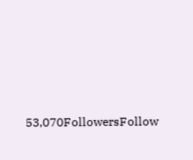53,070FollowersFollow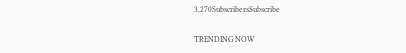3,270SubscribersSubscribe

TRENDING NOW